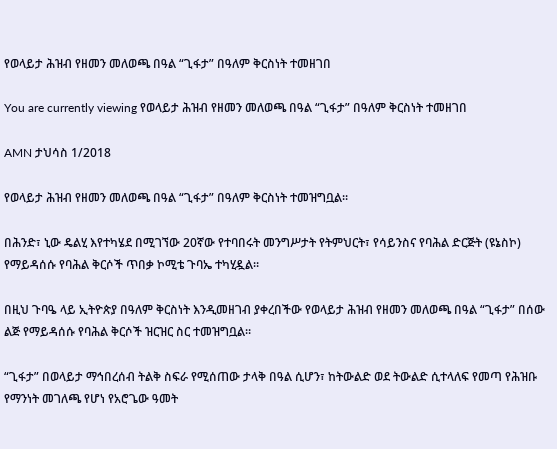የወላይታ ሕዝብ የዘመን መለወጫ በዓል “ጊፋታ” በዓለም ቅርስነት ተመዘገበ

You are currently viewing የወላይታ ሕዝብ የዘመን መለወጫ በዓል “ጊፋታ” በዓለም ቅርስነት ተመዘገበ

AMN ታህሳስ 1/2018

የወላይታ ሕዝብ የዘመን መለወጫ በዓል “ጊፋታ” በዓለም ቅርስነት ተመዝግቧል።

በሕንድ፣ ኒው ዴልሂ እየተካሄደ በሚገኘው 20ኛው የተባበሩት መንግሥታት የትምህርት፣ የሳይንስና የባሕል ድርጅት (ዩኔስኮ) የማይዳሰሱ የባሕል ቅርሶች ጥበቃ ኮሚቴ ጉባኤ ተካሂዷል።

በዚህ ጉባዔ ላይ ኢትዮጵያ በዓለም ቅርስነት እንዲመዘገብ ያቀረበችው የወላይታ ሕዝብ የዘመን መለወጫ በዓል “ጊፋታ” በሰው ልጅ የማይዳሰሱ የባሕል ቅርሶች ዝርዝር ስር ተመዝግቧል።

“ጊፋታ” በወላይታ ማኅበረሰብ ትልቅ ስፍራ የሚሰጠው ታላቅ በዓል ሲሆን፣ ከትውልድ ወደ ትውልድ ሲተላለፍ የመጣ የሕዝቡ የማንነት መገለጫ የሆነ የአሮጌው ዓመት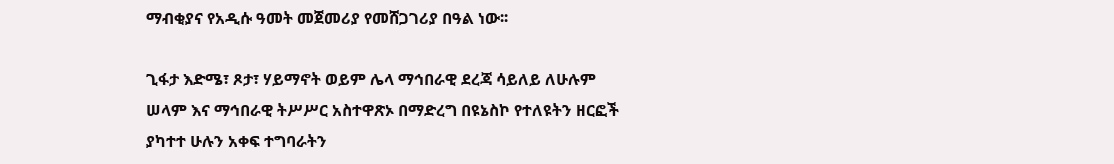ማብቂያና የአዲሱ ዓመት መጀመሪያ የመሸጋገሪያ በዓል ነው፡፡

ጊፋታ እድሜ፣ ጾታ፣ ሃይማኖት ወይም ሌላ ማኅበራዊ ደረጃ ሳይለይ ለሁሉም ሠላም እና ማኅበራዊ ትሥሥር አስተዋጽኦ በማድረግ በዩኔስኮ የተለዩትን ዘርፎች ያካተተ ሁሉን አቀፍ ተግባራትን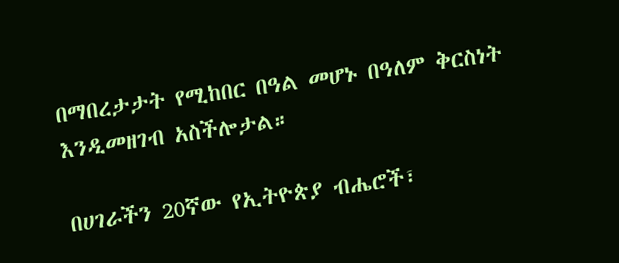በማበረታታት የሚከበር በዓል መሆኑ በዓለም ቅርስነት እንዲመዘገብ አስችሎታል።

በሀገራችን 20ኛው የኢትዮጵያ ብሔሮች፣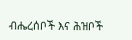ብሔረሰቦች እና ሕዝቦች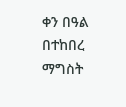ቀን በዓል በተከበረ ማግስት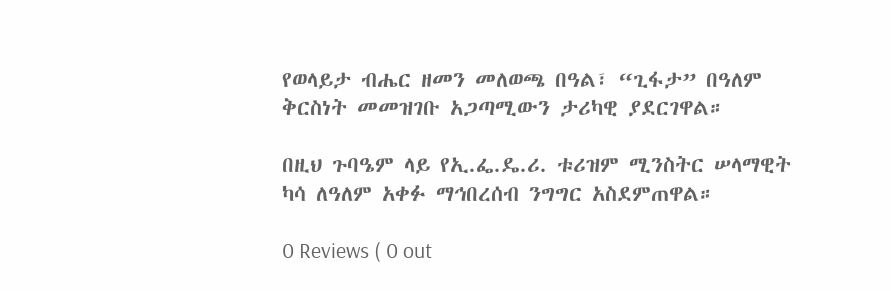የወላይታ ብሔር ዘመን መለወጫ በዓል፣ “ጊፋታ” በዓለም ቅርስነት መመዝገቡ አጋጣሚውን ታሪካዊ ያደርገዋል።

በዚህ ጉባዔም ላይ የኢ.ፌ.ዴ.ሪ. ቱሪዝም ሚንስትር ሠላማዊት ካሳ ለዓለም አቀፉ ማኅበረሰብ ንግግር አስደምጠዋል።

0 Reviews ( 0 out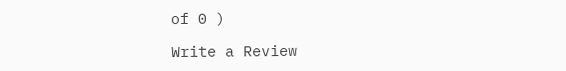of 0 )

Write a Review